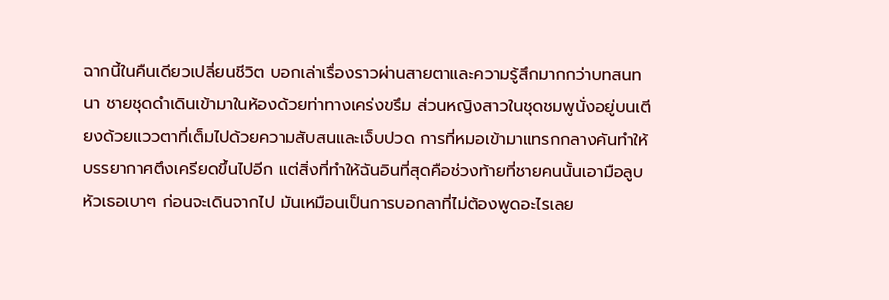ฉากนี้ในคืนเดียวเปลี่ยนชีวิต บอกเล่าเรื่องราวผ่านสายตาและความรู้สึกมากกว่าบทสนทนา ชายชุดดำเดินเข้ามาในห้องด้วยท่าทางเคร่งขรึม ส่วนหญิงสาวในชุดชมพูนั่งอยู่บนเตียงด้วยแววตาที่เต็มไปด้วยความสับสนและเจ็บปวด การที่หมอเข้ามาแทรกกลางคันทำให้บรรยากาศตึงเครียดขึ้นไปอีก แต่สิ่งที่ทำให้ฉันอินที่สุดคือช่วงท้ายที่ชายคนนั้นเอามือลูบหัวเธอเบาๆ ก่อนจะเดินจากไป มันเหมือนเป็นการบอกลาที่ไม่ต้องพูดอะไรเลย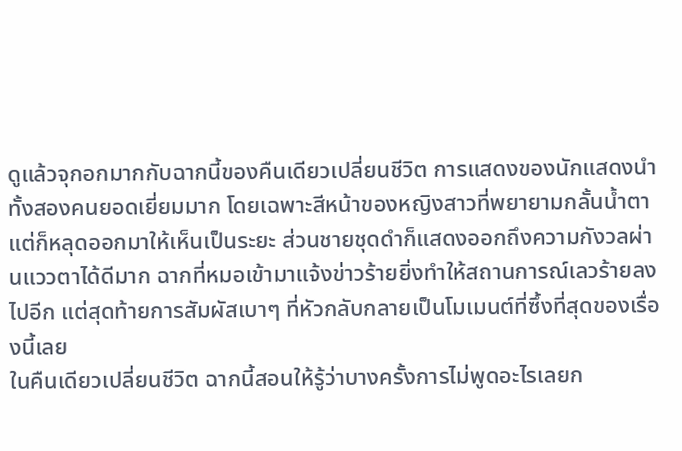ดูแล้วจุกอกมากกับฉากนี้ของคืนเดียวเปลี่ยนชีวิต การแสดงของนักแสดงนำทั้งสองคนยอดเยี่ยมมาก โดยเฉพาะสีหน้าของหญิงสาวที่พยายามกลั้นน้ำตาแต่ก็หลุดออกมาให้เห็นเป็นระยะ ส่วนชายชุดดำก็แสดงออกถึงความกังวลผ่านแววตาได้ดีมาก ฉากที่หมอเข้ามาแจ้งข่าวร้ายยิ่งทำให้สถานการณ์เลวร้ายลงไปอีก แต่สุดท้ายการสัมผัสเบาๆ ที่หัวกลับกลายเป็นโมเมนต์ที่ซึ้งที่สุดของเรื่องนี้เลย
ในคืนเดียวเปลี่ยนชีวิต ฉากนี้สอนให้รู้ว่าบางครั้งการไม่พูดอะไรเลยก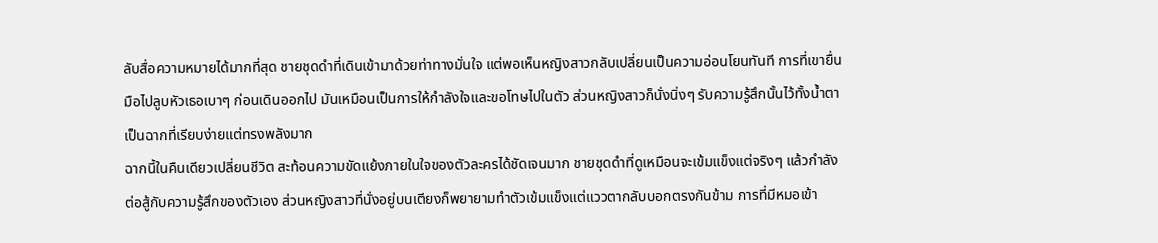ลับสื่อความหมายได้มากที่สุด ชายชุดดำที่เดินเข้ามาด้วยท่าทางมั่นใจ แต่พอเห็นหญิงสาวกลับเปลี่ยนเป็นความอ่อนโยนทันที การที่เขายื่นมือไปลูบหัวเธอเบาๆ ก่อนเดินออกไป มันเหมือนเป็นการให้กำลังใจและขอโทษไปในตัว ส่วนหญิงสาวก็นั่งนิ่งๆ รับความรู้สึกนั้นไว้ทั้งน้ำตา เป็นฉากที่เรียบง่ายแต่ทรงพลังมาก
ฉากนี้ในคืนเดียวเปลี่ยนชีวิต สะท้อนความขัดแย้งภายในใจของตัวละครได้ชัดเจนมาก ชายชุดดำที่ดูเหมือนจะเข้มแข็งแต่จริงๆ แล้วกำลังต่อสู้กับความรู้สึกของตัวเอง ส่วนหญิงสาวที่นั่งอยู่บนเตียงก็พยายามทำตัวเข้มแข็งแต่แววตากลับบอกตรงกันข้าม การที่มีหมอเข้า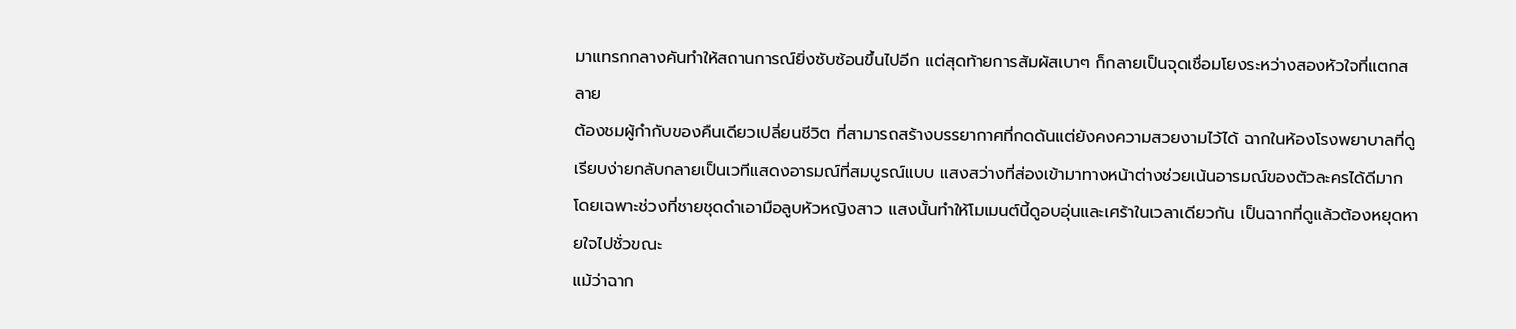มาแทรกกลางคันทำให้สถานการณ์ยิ่งซับซ้อนขึ้นไปอีก แต่สุดท้ายการสัมผัสเบาๆ ก็กลายเป็นจุดเชื่อมโยงระหว่างสองหัวใจที่แตกสลาย
ต้องชมผู้กำกับของคืนเดียวเปลี่ยนชีวิต ที่สามารถสร้างบรรยากาศที่กดดันแต่ยังคงความสวยงามไว้ได้ ฉากในห้องโรงพยาบาลที่ดูเรียบง่ายกลับกลายเป็นเวทีแสดงอารมณ์ที่สมบูรณ์แบบ แสงสว่างที่ส่องเข้ามาทางหน้าต่างช่วยเน้นอารมณ์ของตัวละครได้ดีมาก โดยเฉพาะช่วงที่ชายชุดดำเอามือลูบหัวหญิงสาว แสงนั้นทำให้โมเมนต์นี้ดูอบอุ่นและเศร้าในเวลาเดียวกัน เป็นฉากที่ดูแล้วต้องหยุดหายใจไปชั่วขณะ
แม้ว่าฉาก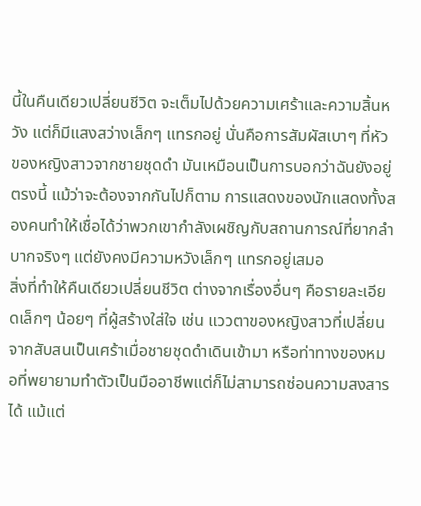นี้ในคืนเดียวเปลี่ยนชีวิต จะเต็มไปด้วยความเศร้าและความสิ้นหวัง แต่ก็มีแสงสว่างเล็กๆ แทรกอยู่ นั่นคือการสัมผัสเบาๆ ที่หัวของหญิงสาวจากชายชุดดำ มันเหมือนเป็นการบอกว่าฉันยังอยู่ตรงนี้ แม้ว่าจะต้องจากกันไปก็ตาม การแสดงของนักแสดงทั้งสองคนทำให้เชื่อได้ว่าพวกเขากำลังเผชิญกับสถานการณ์ที่ยากลำบากจริงๆ แต่ยังคงมีความหวังเล็กๆ แทรกอยู่เสมอ
สิ่งที่ทำให้คืนเดียวเปลี่ยนชีวิต ต่างจากเรื่องอื่นๆ คือรายละเอียดเล็กๆ น้อยๆ ที่ผู้สร้างใส่ใจ เช่น แววตาของหญิงสาวที่เปลี่ยนจากสับสนเป็นเศร้าเมื่อชายชุดดำเดินเข้ามา หรือท่าทางของหมอที่พยายามทำตัวเป็นมืออาชีพแต่ก็ไม่สามารถซ่อนความสงสารได้ แม้แต่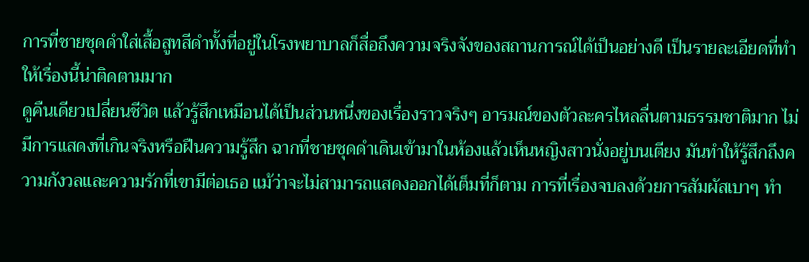การที่ชายชุดดำใส่เสื้อสูทสีดำทั้งที่อยู่ในโรงพยาบาลก็สื่อถึงความจริงจังของสถานการณ์ได้เป็นอย่างดี เป็นรายละเอียดที่ทำให้เรื่องนี้น่าติดตามมาก
ดูคืนเดียวเปลี่ยนชีวิต แล้วรู้สึกเหมือนได้เป็นส่วนหนึ่งของเรื่องราวจริงๆ อารมณ์ของตัวละครไหลลื่นตามธรรมชาติมาก ไม่มีการแสดงที่เกินจริงหรือฝืนความรู้สึก ฉากที่ชายชุดดำเดินเข้ามาในห้องแล้วเห็นหญิงสาวนั่งอยู่บนเตียง มันทำให้รู้สึกถึงความกังวลและความรักที่เขามีต่อเธอ แม้ว่าจะไม่สามารถแสดงออกได้เต็มที่ก็ตาม การที่เรื่องจบลงด้วยการสัมผัสเบาๆ ทำ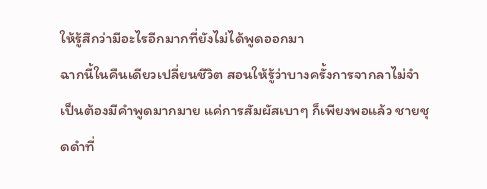ให้รู้สึกว่ามีอะไรอีกมากที่ยังไม่ได้พูดออกมา
ฉากนี้ในคืนเดียวเปลี่ยนชีวิต สอนให้รู้ว่าบางครั้งการจากลาไม่จำเป็นต้องมีคำพูดมากมาย แค่การสัมผัสเบาๆ ก็เพียงพอแล้ว ชายชุดดำที่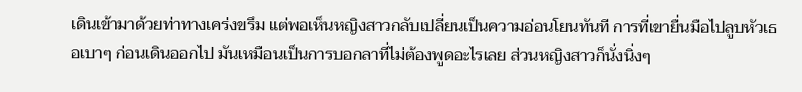เดินเข้ามาด้วยท่าทางเคร่งขรึม แต่พอเห็นหญิงสาวกลับเปลี่ยนเป็นความอ่อนโยนทันที การที่เขายื่นมือไปลูบหัวเธอเบาๆ ก่อนเดินออกไป มันเหมือนเป็นการบอกลาที่ไม่ต้องพูดอะไรเลย ส่วนหญิงสาวก็นั่งนิ่งๆ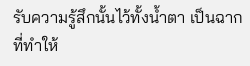รับความรู้สึกนั้นไว้ทั้งน้ำตา เป็นฉากที่ทำให้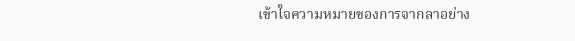เข้าใจความหมายของการจากลาอย่าง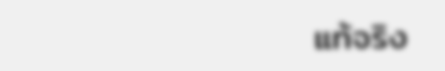แท้จริง